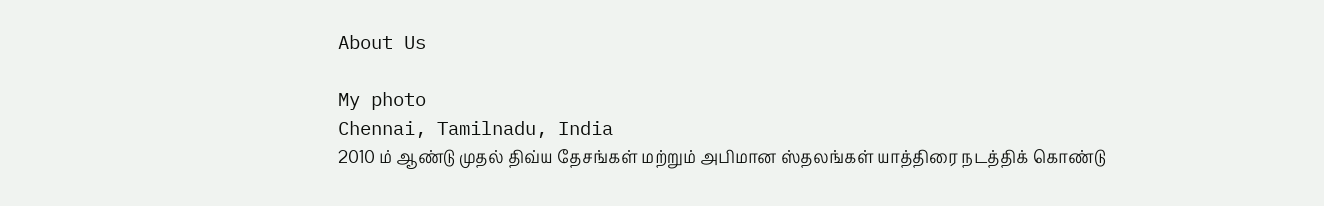About Us

My photo
Chennai, Tamilnadu, India
2010 ம் ஆண்டு முதல் திவ்ய தேசங்கள் மற்றும் அபிமான ஸ்தலங்கள் யாத்திரை நடத்திக் கொண்டு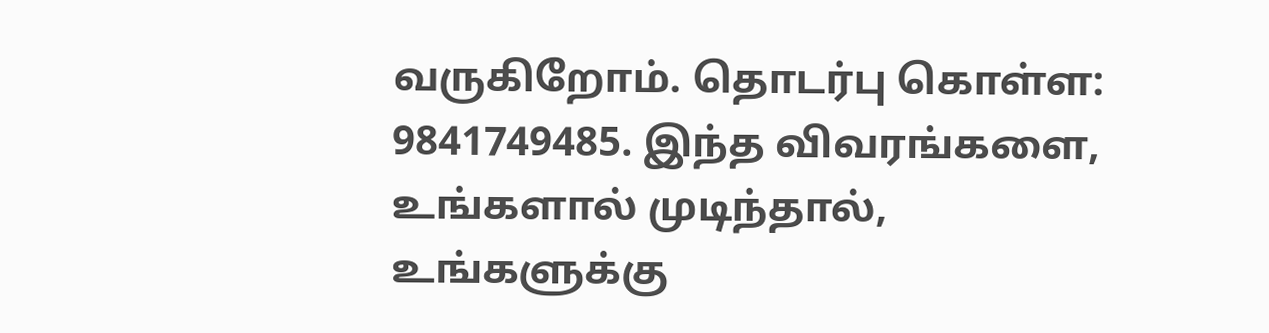வருகிறோம். தொடர்பு கொள்ள: 9841749485. இந்த விவரங்களை, உங்களால் முடிந்தால், உங்களுக்கு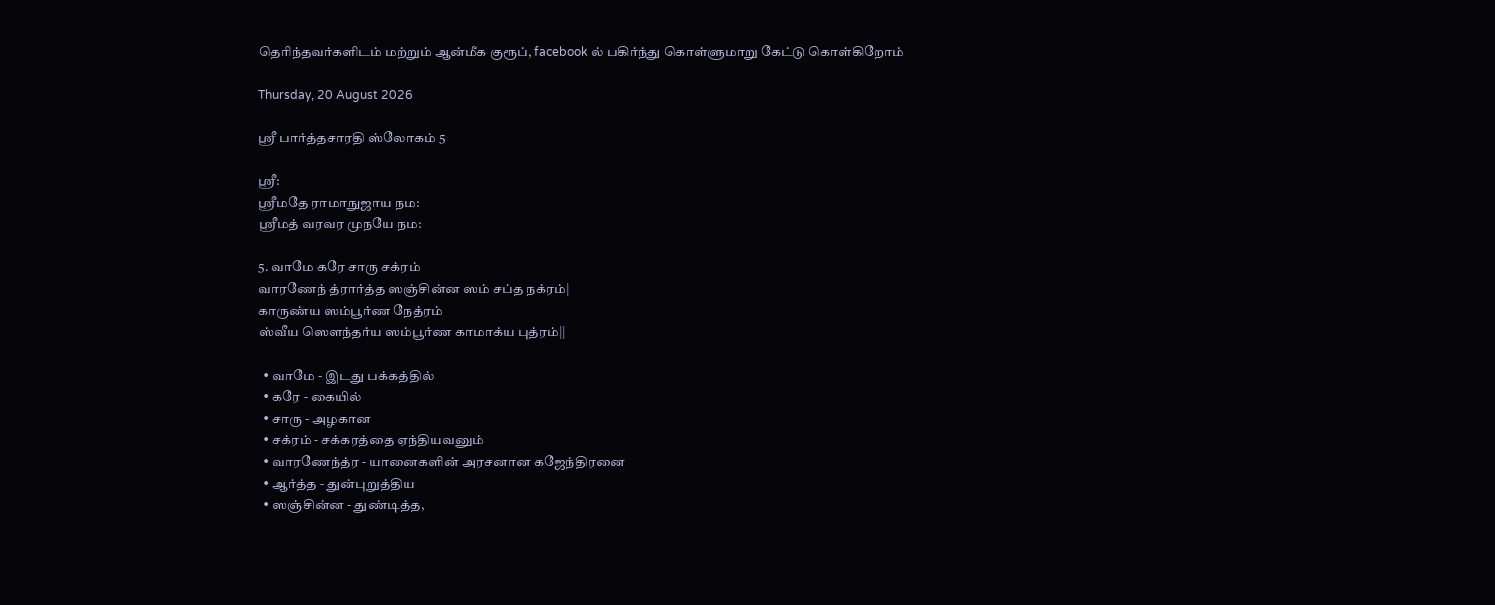தெரிந்தவர்களிடம் மற்றும் ஆன்மீக குரூப், facebook ல் பகிர்ந்து கொள்ளுமாறு கேட்டு கொள்கிறோம்

Thursday, 20 August 2026

ஸ்ரீ பார்த்தசாரதி ஸ்லோகம் 5

ஸ்ரீ:
ஸ்ரீமதே ராமாநுஜாய நம:
ஸ்ரீமத் வரவர முநயே நம:

5. வாமே கரே சாரு சக்ரம்
வாரணேந் த்ரார்த்த ஸஞ்சின்ன ஸம் சப்த நக்ரம்|
காருண்ய ஸம்பூர்ண நேத்ரம்
ஸ்வீய ஸெளந்தர்ய ஸம்பூர்ண காமாக்ய புத்ரம்||

  • வாமே - இடது பக்கத்தில்
  • கரே - கையில்
  • சாரு - அழகான
  • சக்ரம் - சக்கரத்தை ஏந்தியவனும்
  • வாரணேந்த்ர - யானைகளின் அரசனான கஜேந்திரனை
  • ஆர்த்த - துன்புறுத்திய
  • ஸஞ்சின்ன - துண்டித்த,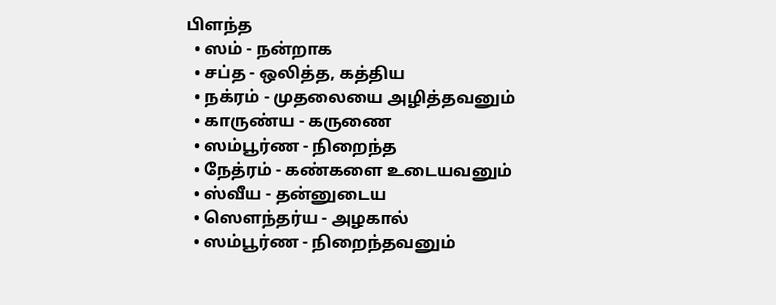பிளந்த
  • ஸம் - நன்றாக
  • சப்த - ஒலித்த, கத்திய
  • நக்ரம் - முதலையை அழித்தவனும்
  • காருண்ய - கருணை
  • ஸம்பூர்ண - நிறைந்த
  • நேத்ரம் - கண்களை உடையவனும்
  • ஸ்வீய - தன்னுடைய
  • ஸெளந்தர்ய - அழகால்
  • ஸம்பூர்ண - நிறைந்தவனும்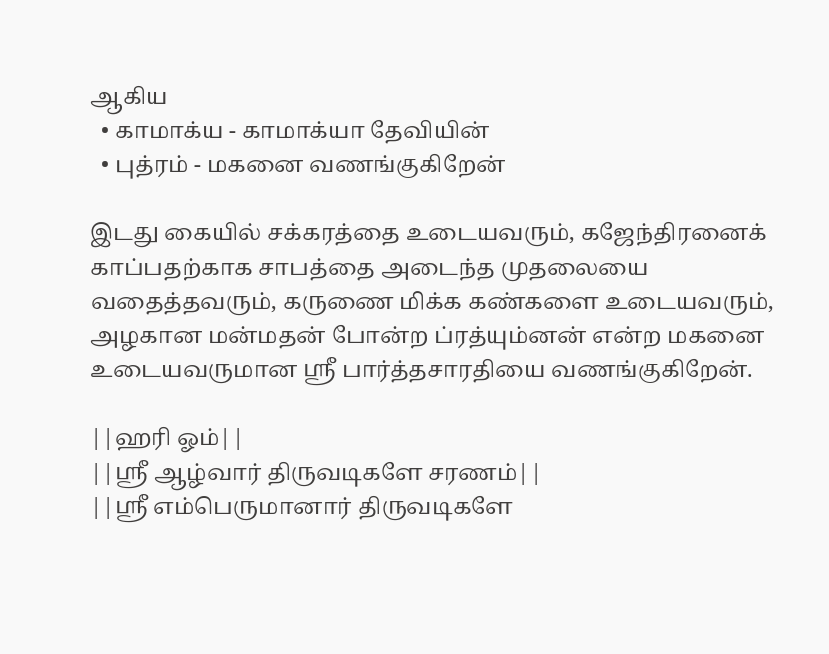ஆகிய
  • காமாக்ய - காமாக்யா தேவியின்
  • புத்ரம் - மகனை வணங்குகிறேன்

இடது கையில் சக்கரத்தை உடையவரும், கஜேந்திரனைக் காப்பதற்காக சாபத்தை அடைந்த முதலையை வதைத்தவரும், கருணை மிக்க கண்களை உடையவரும், அழகான மன்மதன் போன்ற ப்ரத்யும்னன் என்ற மகனை உடையவருமான ஸ்ரீ பார்த்தசாரதியை வணங்குகிறேன்.

||ஹரி ஓம்||
||ஸ்ரீ ஆழ்வார் திருவடிகளே சரணம்||
||ஸ்ரீ எம்பெருமானார் திருவடிகளே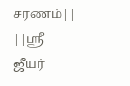சரணம்||
||ஸ்ரீ ஜீயர்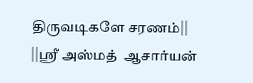திருவடிகளே சரணம்||
||ஸ்ரீ அஸ்மத்  ஆசார்யன்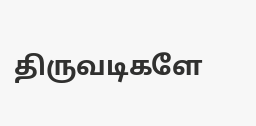திருவடிகளே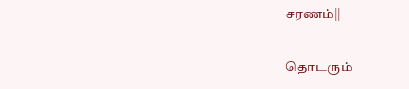சரணம்||

தொடரும்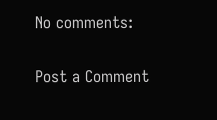No comments:

Post a Comment